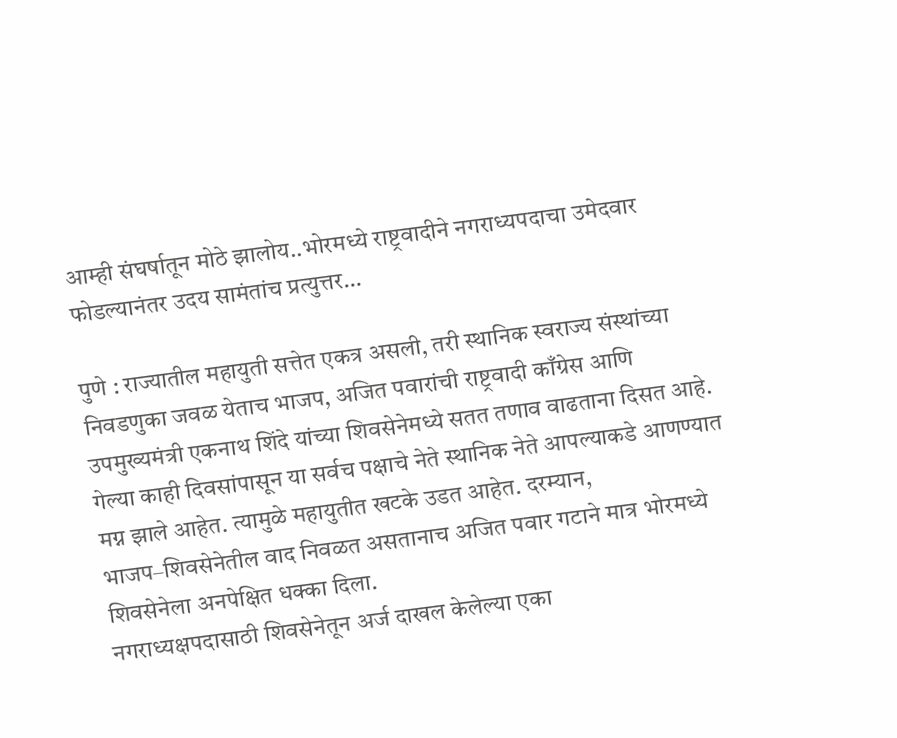आम्ही संघर्षातून मोठे झालोय..भोरमध्ये राष्ट्रवादीने नगराध्यपदाचा उमेदवार फोडल्यानंतर उदय सामंतांच प्रत्युत्तर…

पुणे : राज्यातील महायुती सत्तेत एकत्र असली, तरी स्थानिक स्वराज्य संस्थांच्या निवडणुका जवळ येताच भाजप, अजित पवारांची राष्ट्रवादी काँग्रेस आणि उपमुख्यमंत्री एकनाथ शिंदे यांच्या शिवसेनेमध्ये सतत तणाव वाढताना दिसत आहे. गेल्या काही दिवसांपासून या सर्वच पक्षाचे नेते स्थानिक नेते आपल्याकडे आणण्यात मग्न झाले आहेत. त्यामुळे महायुतीत खटके उडत आहेत. दरम्यान, भाजप–शिवसेनेतील वाद निवळत असतानाच अजित पवार गटाने मात्र भोरमध्ये शिवसेनेला अनपेक्षित धक्का दिला.
नगराध्यक्षपदासाठी शिवसेनेतून अर्ज दाखल केलेल्या एका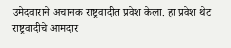उमेदवाराने अचानक राष्ट्रवादीत प्रवेश केला. हा प्रवेश थेट राष्ट्रवादीचे आमदार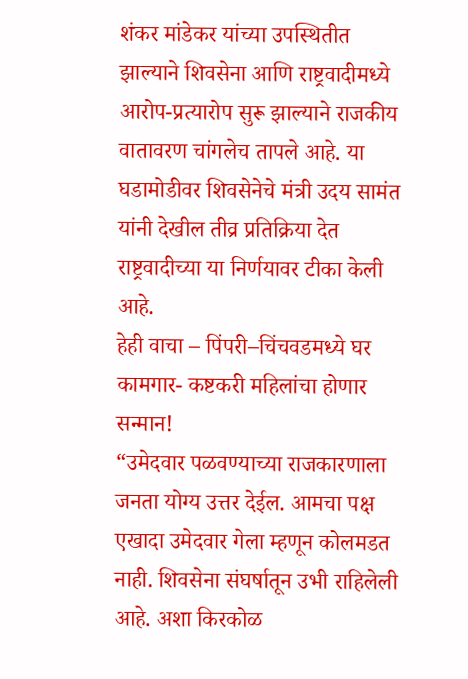शंकर मांडेकर यांच्या उपस्थितीत झाल्याने शिवसेना आणि राष्ट्रवादीमध्ये आरोप-प्रत्यारोप सुरू झाल्याने राजकीय वातावरण चांगलेच तापले आहे. या घडामोडीवर शिवसेनेचे मंत्री उदय सामंत यांनी देखील तीव्र प्रतिक्रिया देत राष्ट्रवादीच्या या निर्णयावर टीका केली आहे.
हेही वाचा – पिंपरी–चिंचवडमध्ये घर कामगार- कष्टकरी महिलांचा होणार सन्मान!
“उमेदवार पळवण्याच्या राजकारणाला जनता योग्य उत्तर देईल. आमचा पक्ष एखादा उमेदवार गेला म्हणून कोलमडत नाही. शिवसेना संघर्षातून उभी राहिलेली आहे. अशा किरकोळ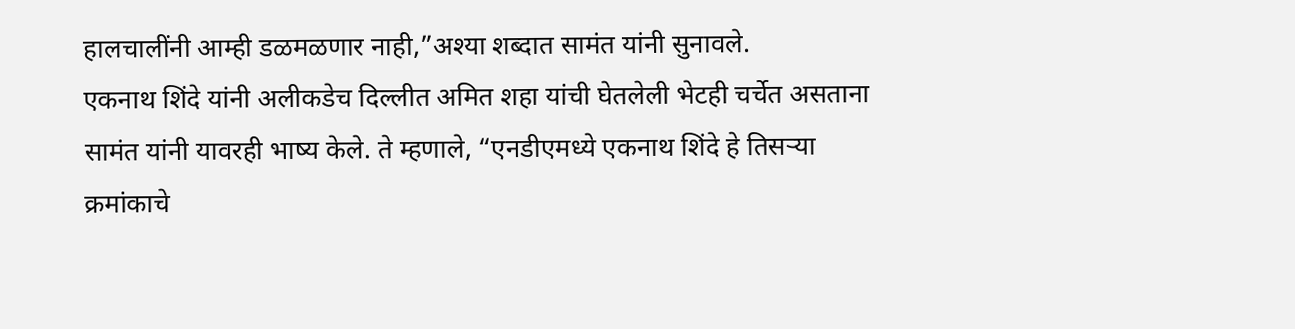हालचालींनी आम्ही डळमळणार नाही,”अश्या शब्दात सामंत यांनी सुनावले.
एकनाथ शिंदे यांनी अलीकडेच दिल्लीत अमित शहा यांची घेतलेली भेटही चर्चेत असताना सामंत यांनी यावरही भाष्य केले. ते म्हणाले, “एनडीएमध्ये एकनाथ शिंदे हे तिसऱ्या क्रमांकाचे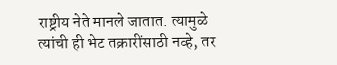राष्ट्रीय नेते मानले जातात. त्यामुळे त्यांची ही भेट तक्रारींसाठी नव्हे, तर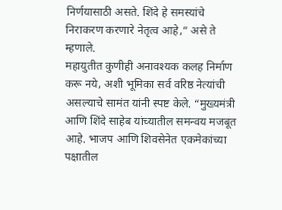निर्णयासाठी असते. शिंदे हे समस्यांचे निराकरण करणारे नेतृत्व आहे,” असे ते म्हणाले.
महायुतीत कुणीही अनावश्यक कलह निर्माण करू नये, अशी भूमिका सर्व वरिष्ठ नेत्यांची असल्याचे सामंत यांनी स्पष्ट केले. “मुख्यमंत्री आणि शिंदे साहेब यांच्यातील समन्वय मजबूत आहे. भाजप आणि शिवसेनेत एकमेकांच्या पक्षातील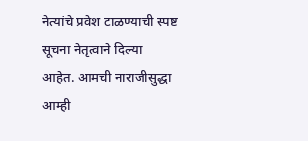नेत्यांचे प्रवेश टाळण्याची स्पष्ट सूचना नेतृत्वाने दिल्या आहेत. आमची नाराजीसुद्धा आम्ही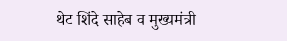थेट शिंदे साहेब व मुख्यमंत्री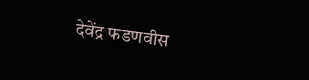देवेंद्र फडणवीस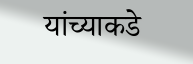यांच्याकडे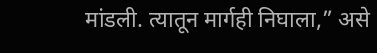मांडली. त्यातून मार्गही निघाला,” असे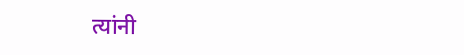त्यांनी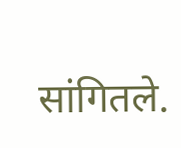सांगितले.